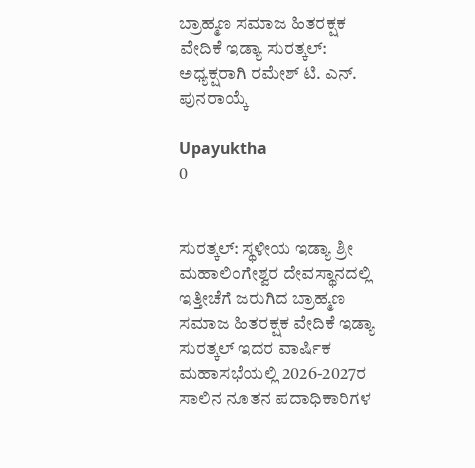ಬ್ರಾಹ್ಮಣ ಸಮಾಜ ಹಿತರಕ್ಷಕ ವೇದಿಕೆ ಇಡ್ಯಾ ಸುರತ್ಕಲ್: ಅಧ್ಯಕ್ಷರಾಗಿ ರಮೇಶ್ ಟಿ. ಎನ್. ಪುನರಾಯ್ಕೆ

Upayuktha
0


ಸುರತ್ಕಲ್: ಸ್ಥಳೀಯ ಇಡ್ಯಾ ಶ್ರೀ ಮಹಾಲಿಂಗೇಶ್ವರ ದೇವಸ್ಥಾನದಲ್ಲಿ ಇತ್ತೀಚೆಗೆ ಜರುಗಿದ ಬ್ರಾಹ್ಮಣ ಸಮಾಜ ಹಿತರಕ್ಷಕ ವೇದಿಕೆ ಇಡ್ಯಾ ಸುರತ್ಕಲ್ ಇದರ ವಾರ್ಷಿಕ ಮಹಾಸಭೆಯಲ್ಲಿ 2026-2027ರ ಸಾಲಿನ ನೂತನ ಪದಾಧಿಕಾರಿಗಳ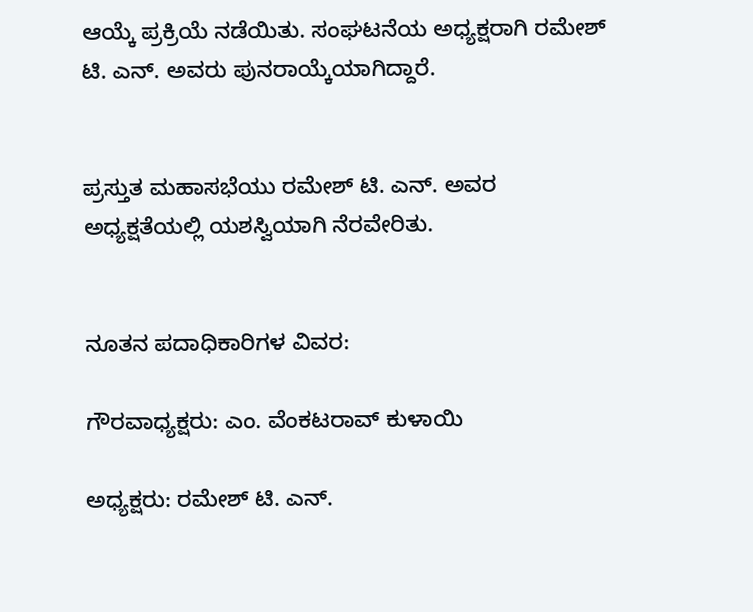ಆಯ್ಕೆ ಪ್ರಕ್ರಿಯೆ ನಡೆಯಿತು. ಸಂಘಟನೆಯ ಅಧ್ಯಕ್ಷರಾಗಿ ರಮೇಶ್ ಟಿ. ಎನ್. ಅವರು ಪುನರಾಯ್ಕೆಯಾಗಿದ್ದಾರೆ.


ಪ್ರಸ್ತುತ ಮಹಾಸಭೆಯು ರಮೇಶ್ ಟಿ. ಎನ್. ಅವರ ಅಧ್ಯಕ್ಷತೆಯಲ್ಲಿ ಯಶಸ್ವಿಯಾಗಿ ನೆರವೇರಿತು.


ನೂತನ ಪದಾಧಿಕಾರಿಗಳ ವಿವರ:

ಗೌರವಾಧ್ಯಕ್ಷರು: ಎಂ. ವೆಂಕಟರಾವ್ ಕುಳಾಯಿ

ಅಧ್ಯಕ್ಷರು: ರಮೇಶ್ ಟಿ. ಎನ್.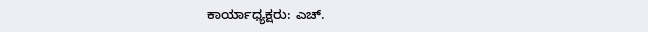ಕಾರ್ಯಾಧ್ಯಕ್ಷರು: ಎಚ್.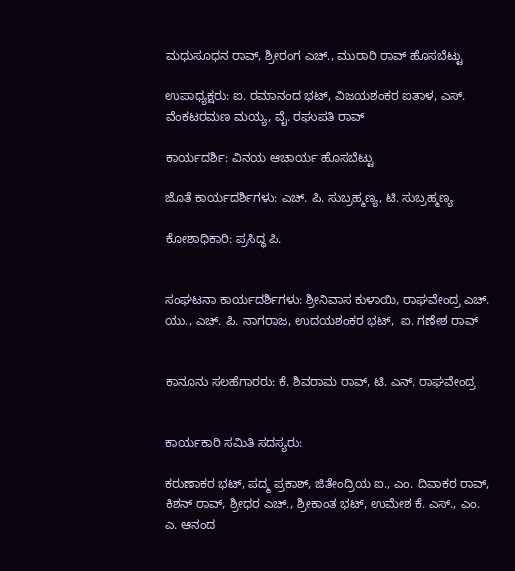ಮಧುಸೂಧನ ರಾವ್, ಶ್ರೀರಂಗ ಎಚ್., ಮುರಾರಿ ರಾವ್ ಹೊಸಬೆಟ್ಟು

ಉಪಾಧ್ಯಕ್ಷರು: ಐ. ರಮಾನಂದ ಭಟ್, ವಿಜಯಶಂಕರ ಐತಾಳ, ಎಸ್. ವೆಂಕಟರಮಣ ಮಯ್ಯ, ವೈ. ರಘುಪತಿ ರಾವ್

ಕಾರ್ಯದರ್ಶಿ: ವಿನಯ ಆಚಾರ್ಯ ಹೊಸಬೆಟ್ಟು

ಜೊತೆ ಕಾರ್ಯದರ್ಶಿಗಳು: ಎಚ್. ಪಿ. ಸುಬ್ರಹ್ಮಣ್ಯ, ಟಿ. ಸುಬ್ರಹ್ಮಣ್ಯ

ಕೋಶಾಧಿಕಾರಿ: ಪ್ರಸಿದ್ಧ ಪಿ.


ಸಂಘಟನಾ ಕಾರ್ಯದರ್ಶಿಗಳು: ಶ್ರೀನಿವಾಸ ಕುಳಾಯಿ, ರಾಘವೇಂದ್ರ ಎಚ್. ಯು., ಎಚ್. ಪಿ. ನಾಗರಾಜ, ಉದಯಶಂಕರ ಭಟ್,  ಐ. ಗಣೇಶ ರಾವ್


ಕಾನೂನು ಸಲಹೆಗಾರರು: ಕೆ. ಶಿವರಾಮ ರಾವ್, ಟಿ. ಎನ್. ರಾಘವೇಂದ್ರ


ಕಾರ್ಯಕಾರಿ ಸಮಿತಿ ಸದಸ್ಯರು:

ಕರುಣಾಕರ ಭಟ್, ಪದ್ಮ ಪ್ರಕಾಶ್, ಜಿತೇಂದ್ರಿಯ ಐ., ಎಂ. ದಿವಾಕರ ರಾವ್, ಕಿಶನ್ ರಾವ್, ಶ್ರೀಧರ ಎಚ್., ಶ್ರೀಕಾಂತ ಭಟ್, ಉಮೇಶ ಕೆ. ಎಸ್., ಎಂ. ಎ. ಆನಂದ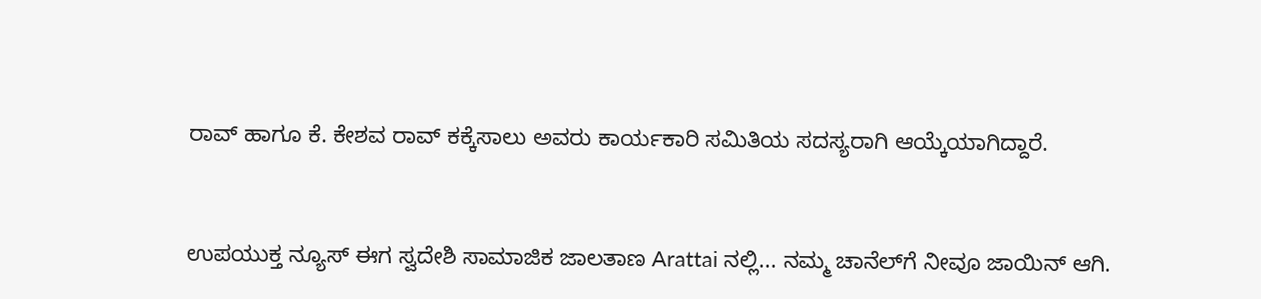ರಾವ್ ಹಾಗೂ ಕೆ. ಕೇಶವ ರಾವ್ ಕಕ್ಕೆಸಾಲು ಅವರು ಕಾರ್ಯಕಾರಿ ಸಮಿತಿಯ ಸದಸ್ಯರಾಗಿ ಆಯ್ಕೆಯಾಗಿದ್ದಾರೆ.


ಉಪಯುಕ್ತ ನ್ಯೂಸ್ ಈಗ ಸ್ವದೇಶಿ ಸಾಮಾಜಿಕ ಜಾಲತಾಣ Arattai ನಲ್ಲಿ... ನಮ್ಮ ಚಾನೆಲ್‌ಗೆ ನೀವೂ ಜಾಯಿನ್ ಆಗಿ.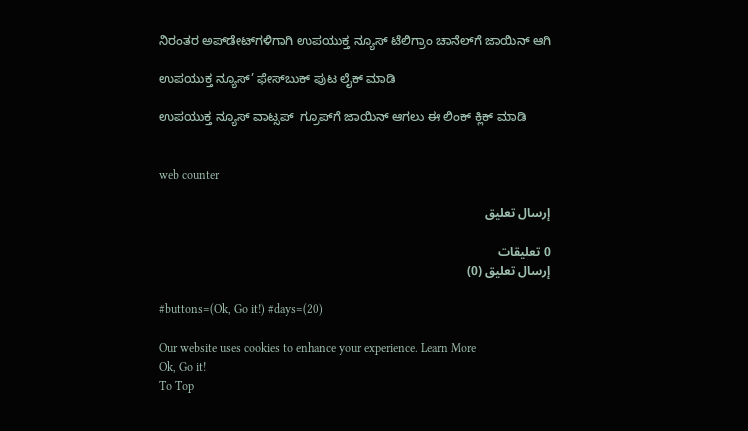ನಿರಂತರ ಅಪ್‌ಡೇಟ್‌ಗಳಿಗಾಗಿ ಉಪಯುಕ್ತ ನ್ಯೂಸ್‌ ಟೆಲಿಗ್ರಾಂ ಚಾನೆಲ್‌ಗೆ ಜಾಯಿನ್‌ ಆಗಿ

ಉಪಯುಕ್ತ ನ್ಯೂಸ್‌’ ಫೇಸ್‌ಬುಕ್ ಪುಟ ಲೈಕ್ ಮಾಡಿ

ಉಪಯುಕ್ತ ನ್ಯೂಸ್‌ ವಾಟ್ಸಪ್‌  ಗ್ರೂಪ್‌ಗೆ ಜಾಯಿನ್ ಆಗಲು ಈ ಲಿಂಕ್ ಕ್ಲಿಕ್ ಮಾಡಿ


web counter

إرسال تعليق

0 تعليقات
إرسال تعليق (0)

#buttons=(Ok, Go it!) #days=(20)

Our website uses cookies to enhance your experience. Learn More
Ok, Go it!
To Top